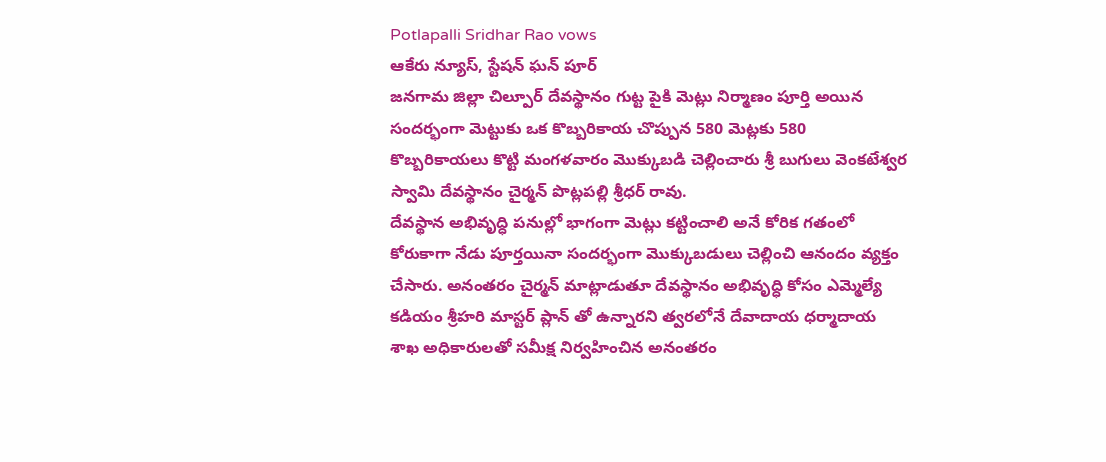Potlapalli Sridhar Rao vows
ఆకేరు న్యూస్, స్టేషన్ ఘన్ పూర్
జనగామ జిల్లా చిల్పూర్ దేవస్థానం గుట్ట పైకి మెట్లు నిర్మాణం పూర్తి అయిన సందర్భంగా మెట్టుకు ఒక కొబ్బరికాయ చొప్పున 580 మెట్లకు 580 కొబ్బరికాయలు కొట్టి మంగళవారం మొక్కుబడి చెల్లించారు శ్రీ బుగులు వెంకటేశ్వర స్వామి దేవస్థానం చైర్మన్ పొట్లపల్లి శ్రీధర్ రావు.
దేవస్థాన అభివృద్ధి పనుల్లో భాగంగా మెట్లు కట్టించాలి అనే కోరిక గతంలో కోరుకాగా నేడు పూర్తయినా సందర్భంగా మొక్కుబడులు చెల్లించి ఆనందం వ్యక్తం చేసారు. అనంతరం చైర్మన్ మాట్లాడుతూ దేవస్థానం అభివృద్ధి కోసం ఎమ్మెల్యే కడియం శ్రీహరి మాస్టర్ ప్లాన్ తో ఉన్నారని త్వరలోనే దేవాదాయ ధర్మాదాయ శాఖ అధికారులతో సమీక్ష నిర్వహించిన అనంతరం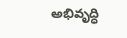అభివృద్ధి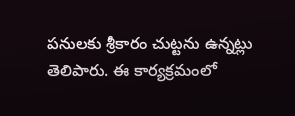పనులకు శ్రీకారం చుట్టను ఉన్నట్లు తెలిపారు. ఈ కార్యక్రమంలో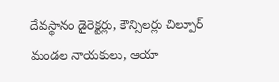దేవస్థానం డైరెక్టర్లు, కౌన్సిలర్లు చిల్పూర్ మండల నాయకులు, ఆయా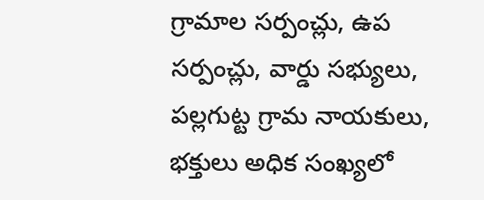గ్రామాల సర్పంచ్లు, ఉప సర్పంచ్లు, వార్డు సభ్యులు, పల్లగుట్ట గ్రామ నాయకులు, భక్తులు అధిక సంఖ్యలో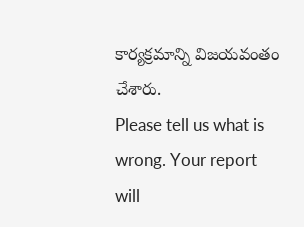కార్యక్రమాన్ని విజయవంతం చేశారు.
Please tell us what is wrong. Your report will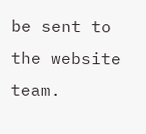be sent to the website team.